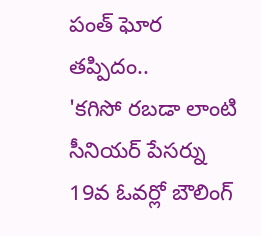పంత్ ఘోర తప్పిదం..
'కగిసో రబడా లాంటి సీనియర్ పేసర్ను 19వ ఓవర్లో బౌలింగ్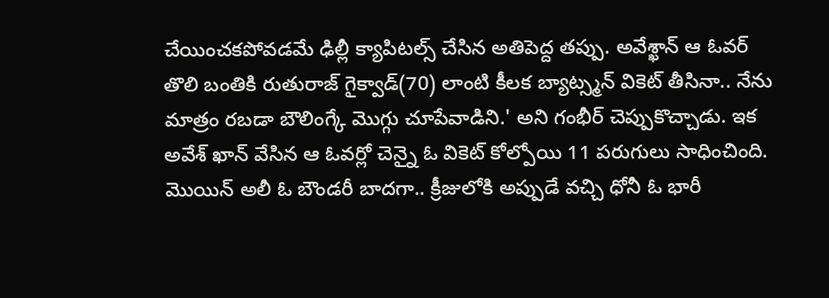చేయించకపోవడమే ఢిల్లీ క్యాపిటల్స్ చేసిన అతిపెద్ద తప్పు. అవేశ్ఖాన్ ఆ ఓవర్ తొలి బంతికి రుతురాజ్ గైక్వాడ్(70) లాంటి కీలక బ్యాట్స్మన్ వికెట్ తీసినా.. నేను మాత్రం రబడా బౌలింగ్కే మొగ్గు చూపేవాడిని.' అని గంభీర్ చెప్పుకొచ్చాడు. ఇక అవేశ్ ఖాన్ వేసిన ఆ ఓవర్లో చెన్నై ఓ వికెట్ కోల్పోయి 11 పరుగులు సాధించింది. మొయిన్ అలీ ఓ బౌండరీ బాదగా.. క్రీజులోకి అప్పుడే వచ్చి ధోనీ ఓ భారీ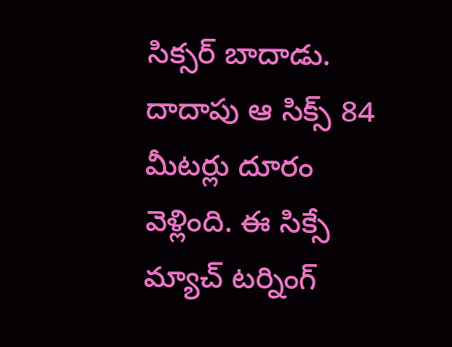సిక్సర్ బాదాడు. దాదాపు ఆ సిక్స్ 84 మీటర్లు దూరం వెళ్లింది. ఈ సిక్సే మ్యాచ్ టర్నింగ్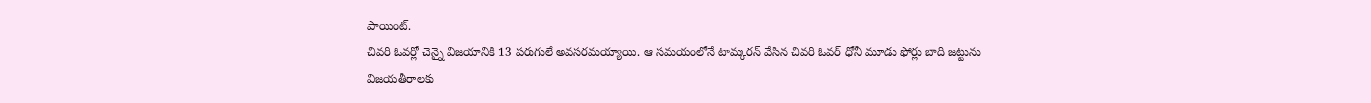పాయింట్.
చివరి ఓవర్లో చెన్నై విజయానికి 13 పరుగులే అవసరమయ్యాయి. ఆ సమయంలోనే టామ్కరన్ వేసిన చివరి ఓవర్ ధోనీ మూడు ఫోర్లు బాది జట్టును విజయతీరాలకు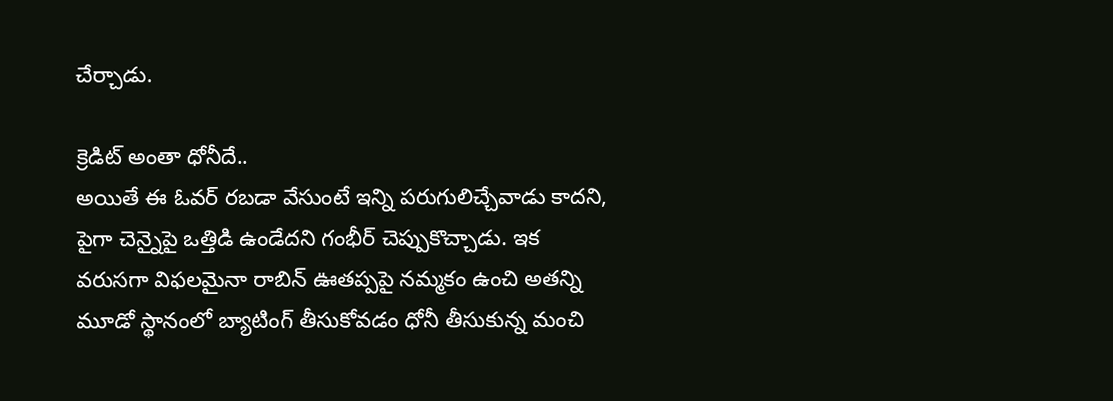చేర్చాడు.

క్రెడిట్ అంతా ధోనీదే..
అయితే ఈ ఓవర్ రబడా వేసుంటే ఇన్ని పరుగులిచ్చేవాడు కాదని, పైగా చెన్నైపై ఒత్తిడి ఉండేదని గంభీర్ చెప్పుకొచ్చాడు. ఇక వరుసగా విఫలమైనా రాబిన్ ఊతప్పపై నమ్మకం ఉంచి అతన్ని మూడో స్థానంలో బ్యాటింగ్ తీసుకోవడం ధోనీ తీసుకున్న మంచి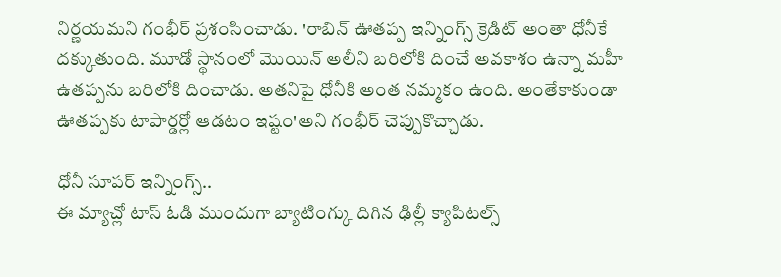నిర్ణయమని గంభీర్ ప్రశంసించాడు. 'రాబిన్ ఊతప్ప ఇన్నింగ్స్ క్రెడిట్ అంతా ధోనీకే దక్కుతుంది. మూడో స్థానంలో మొయిన్ అలీని బరిలోకి దించే అవకాశం ఉన్నా మహీ ఉతప్పను బరిలోకి దించాడు. అతనిపై ధోనీకి అంత నమ్మకం ఉంది. అంతేకాకుండా ఊతప్పకు టాపార్డర్లో ఆడటం ఇష్టం'అని గంభీర్ చెప్పుకొచ్చాడు.

ధోనీ సూపర్ ఇన్నింగ్స్..
ఈ మ్యాచ్లో టాస్ ఓడి ముందుగా బ్యాటింగ్కు దిగిన ఢిల్లీ క్యాపిటల్స్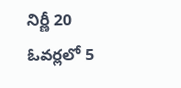నిర్ణీ 20 ఓవర్లలో 5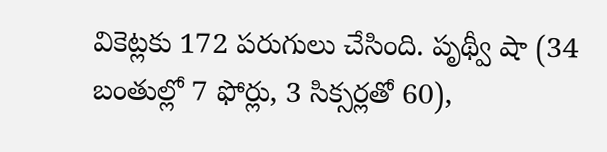వికెట్లకు 172 పరుగులు చేసింది. పృథ్వీ షా (34 బంతుల్లో 7 ఫోర్లు, 3 సిక్సర్లతో 60),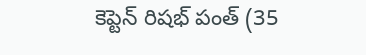కెప్టెన్ రిషభ్ పంత్ (35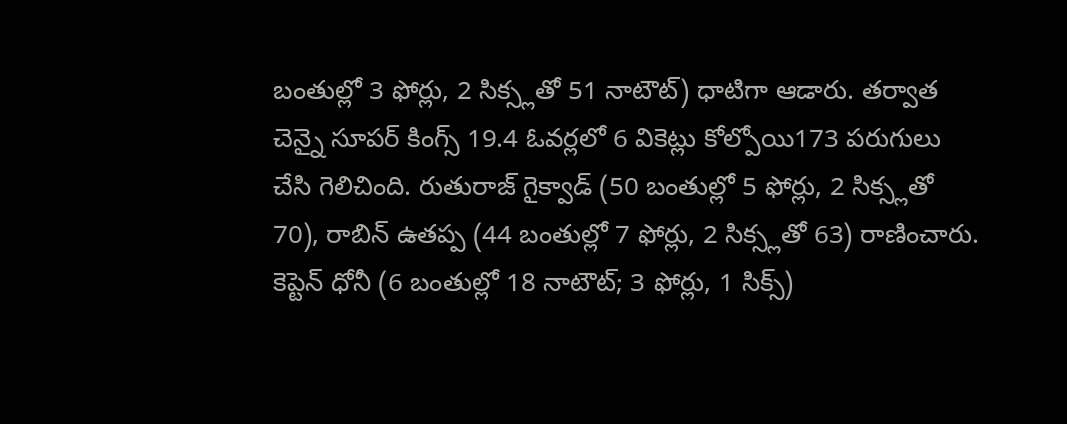బంతుల్లో 3 ఫోర్లు, 2 సిక్స్లతో 51 నాటౌట్) ధాటిగా ఆడారు. తర్వాత చెన్నై సూపర్ కింగ్స్ 19.4 ఓవర్లలో 6 వికెట్లు కోల్పోయి173 పరుగులు చేసి గెలిచింది. రుతురాజ్ గైక్వాడ్ (50 బంతుల్లో 5 ఫోర్లు, 2 సిక్స్లతో 70), రాబిన్ ఉతప్ప (44 బంతుల్లో 7 ఫోర్లు, 2 సిక్స్లతో 63) రాణించారు. కెప్టెన్ ధోనీ (6 బంతుల్లో 18 నాటౌట్; 3 ఫోర్లు, 1 సిక్స్)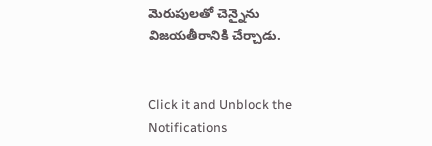మెరుపులతో చెన్నైను విజయతీరానికి చేర్చాడు.


Click it and Unblock the Notifications